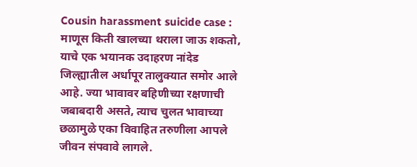Cousin harassment suicide case : माणूस किती खालच्या थराला जाऊ शकतो, याचे एक भयानक उदाहरण नांदेड जिल्ह्यातील अर्धापूर तालुक्यात समोर आले आहे. ज्या भावावर बहिणीच्या रक्षणाची जबाबदारी असते, त्याच चुलत भावाच्या छळामुळे एका विवाहित तरुणीला आपले जीवन संपवावे लागले.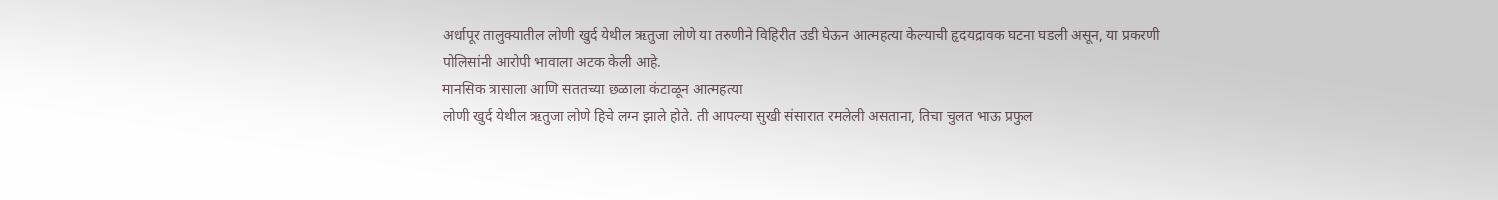अर्धापूर तालुक्यातील लोणी खुर्द येथील ऋतुजा लोणे या तरुणीने विहिरीत उडी घेऊन आत्महत्या केल्याची हृदयद्रावक घटना घडली असून, या प्रकरणी पोलिसांनी आरोपी भावाला अटक केली आहे.
मानसिक त्रासाला आणि सततच्या छळाला कंटाळून आत्महत्या
लोणी खुर्द येथील ऋतुजा लोणे हिचे लग्न झाले होते. ती आपल्या सुखी संसारात रमलेली असताना, तिचा चुलत भाऊ प्रफुल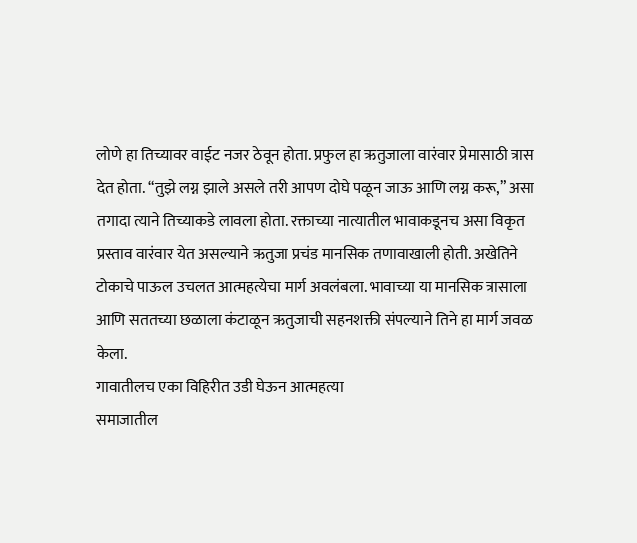लोणे हा तिच्यावर वाईट नजर ठेवून होता. प्रफुल हा ऋतुजाला वारंवार प्रेमासाठी त्रास देत होता. “तुझे लग्न झाले असले तरी आपण दोघे पळून जाऊ आणि लग्न करू,” असा तगादा त्याने तिच्याकडे लावला होता. रक्ताच्या नात्यातील भावाकडूनच असा विकृत प्रस्ताव वारंवार येत असल्याने ऋतुजा प्रचंड मानसिक तणावाखाली होती. अखेतिने टोकाचे पाऊल उचलत आत्महत्येचा मार्ग अवलंबला. भावाच्या या मानसिक त्रासाला आणि सततच्या छळाला कंटाळून ऋतुजाची सहनशक्ती संपल्याने तिने हा मार्ग जवळ केला.
गावातीलच एका विहिरीत उडी घेऊन आत्महत्या
समाजातील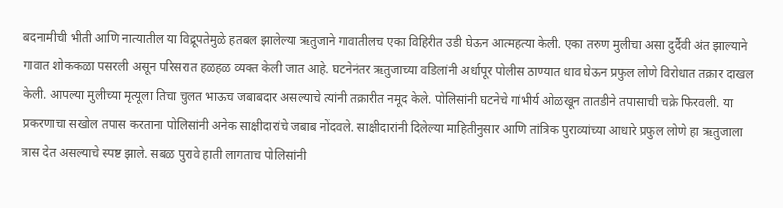बदनामीची भीती आणि नात्यातील या विद्रूपतेमुळे हतबल झालेल्या ऋतुजाने गावातीलच एका विहिरीत उडी घेऊन आत्महत्या केली. एका तरुण मुलीचा असा दुर्दैवी अंत झाल्याने गावात शोककळा पसरली असून परिसरात हळहळ व्यक्त केली जात आहे. घटनेनंतर ऋतुजाच्या वडिलांनी अर्धापूर पोलीस ठाण्यात धाव घेऊन प्रफुल लोणे विरोधात तक्रार दाखल केली. आपल्या मुलीच्या मृत्यूला तिचा चुलत भाऊच जबाबदार असल्याचे त्यांनी तक्रारीत नमूद केले. पोलिसांनी घटनेचे गांभीर्य ओळखून तातडीने तपासाची चक्रे फिरवली. या प्रकरणाचा सखोल तपास करताना पोलिसांनी अनेक साक्षीदारांचे जबाब नोंदवले. साक्षीदारांनी दिलेल्या माहितीनुसार आणि तांत्रिक पुराव्यांच्या आधारे प्रफुल लोणे हा ऋतुजाला त्रास देत असल्याचे स्पष्ट झाले. सबळ पुरावे हाती लागताच पोलिसांनी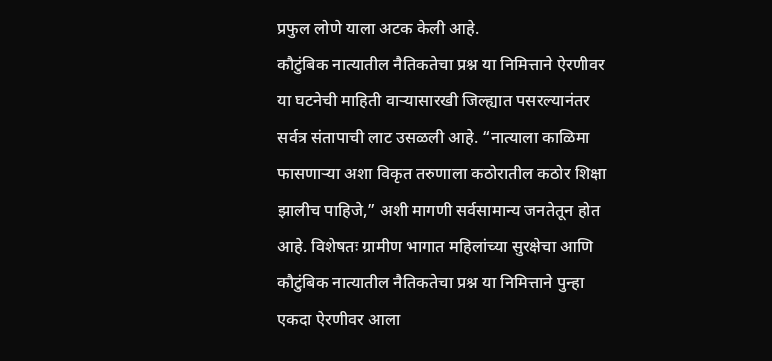प्रफुल लोणे याला अटक केली आहे.
कौटुंबिक नात्यातील नैतिकतेचा प्रश्न या निमित्ताने ऐरणीवर
या घटनेची माहिती वाऱ्यासारखी जिल्ह्यात पसरल्यानंतर सर्वत्र संतापाची लाट उसळली आहे. “नात्याला काळिमा फासणाऱ्या अशा विकृत तरुणाला कठोरातील कठोर शिक्षा झालीच पाहिजे,” अशी मागणी सर्वसामान्य जनतेतून होत आहे. विशेषतः ग्रामीण भागात महिलांच्या सुरक्षेचा आणि कौटुंबिक नात्यातील नैतिकतेचा प्रश्न या निमित्ताने पुन्हा एकदा ऐरणीवर आला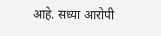आहे. सध्या आरोपी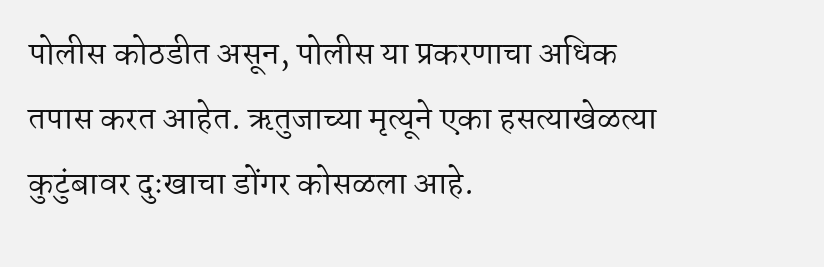पोलीस कोठडीत असून, पोलीस या प्रकरणाचा अधिक तपास करत आहेत. ऋतुजाच्या मृत्यूने एका हसत्याखेळत्या कुटुंबावर दुःखाचा डोंगर कोसळला आहे.